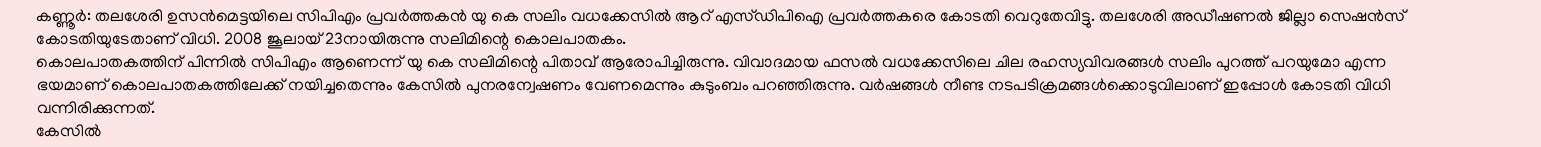കണ്ണൂർ: തലശേരി ഉസൻമെട്ടയിലെ സിപിഎം പ്രവർത്തകൻ യു കെ സലിം വധക്കേസിൽ ആറ് എസ്ഡിപിഐ പ്രവർത്തകരെ കോടതി വെറുതേവിട്ടു. തലശേരി അഡീഷണൽ ജില്ലാ സെഷൻസ് കോടതിയുടേതാണ് വിധി. 2008 ജൂലായ് 23നായിരുന്നു സലിമിന്റെ കൊലപാതകം.
കൊലപാതകത്തിന് പിന്നിൽ സിപിഎം ആണെന്ന് യു കെ സലിമിന്റെ പിതാവ് ആരോപിച്ചിരുന്നു. വിവാദമായ ഫസൽ വധക്കേസിലെ ചില രഹസ്യവിവരങ്ങൾ സലിം പുറത്ത് പറയുമോ എന്ന ഭയമാണ് കൊലപാതകത്തിലേക്ക് നയിച്ചതെന്നും കേസിൽ പുനരന്വേഷണം വേണമെന്നും കുടുംബം പറഞ്ഞിരുന്നു. വർഷങ്ങൾ നീണ്ട നടപടിക്രമങ്ങൾക്കൊടുവിലാണ് ഇപ്പോൾ കോടതി വിധി വന്നിരിക്കുന്നത്.
കേസിൽ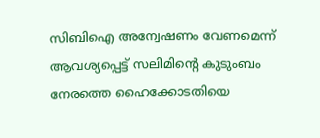സിബിഐ അന്വേഷണം വേണമെന്ന് ആവശ്യപ്പെട്ട് സലിമിന്റെ കുടുംബം നേരത്തെ ഹൈക്കോടതിയെ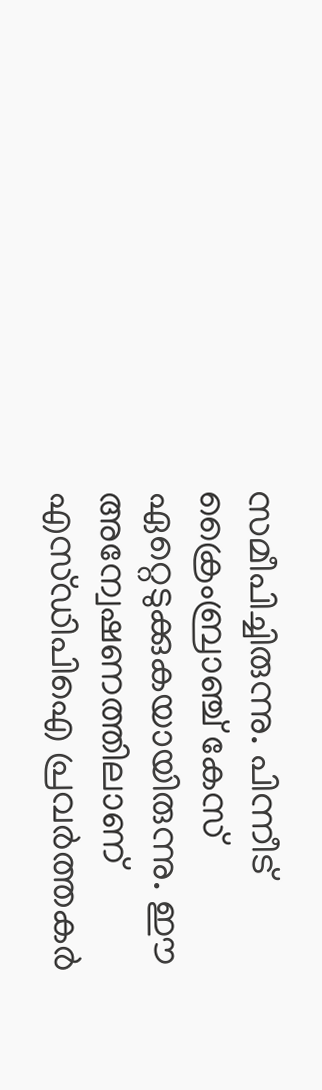സമീപിച്ചിരുന്നു. പിന്നീട് ക്രൈംബ്രാഞ്ച് കേസ് ഏറ്റെടുക്കുകയായിരുന്നു. ഈ അന്വേഷണത്തിലാണ് എസ്ഡിപിഐ പ്രവർത്തകർ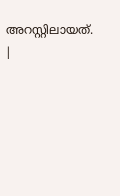അറസ്റ്റിലായത്.
|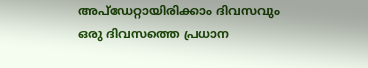അപ്ഡേറ്റായിരിക്കാം ദിവസവും
ഒരു ദിവസത്തെ പ്രധാന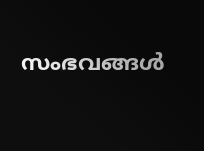സംഭവങ്ങൾ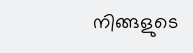നിങ്ങളുടെ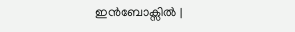ഇൻബോക്സിൽ |